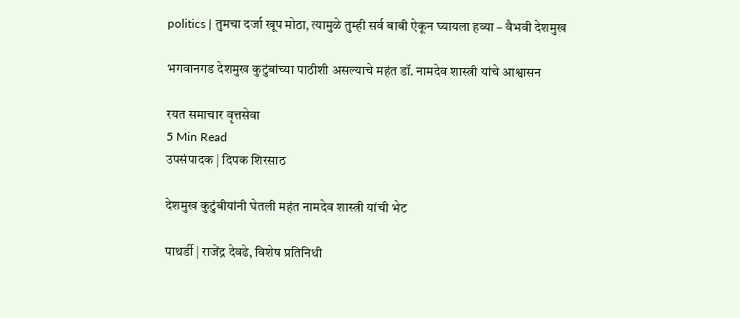politics | तुमचा दर्जा खूप मोठा, त्यामुळे तुम्ही सर्व बाबी ऐकून घ्यायला हव्या – वैभवी देशमुख

भगवानगड देशमुख कुटुंबांच्या पाठीशी असल्याचे महंत डॉ. नामदेव शास्त्री यांचे आश्वासन

रयत समाचार वृत्तसेवा
5 Min Read
उपसंपादक | दिपक शिरसाठ

देशमुख कुटुंबीयांनी घेतली महंत नामदेव शास्त्री यांची भेट

पाथर्डी | राजेंद्र देवढे, विशेष प्रतिनिधी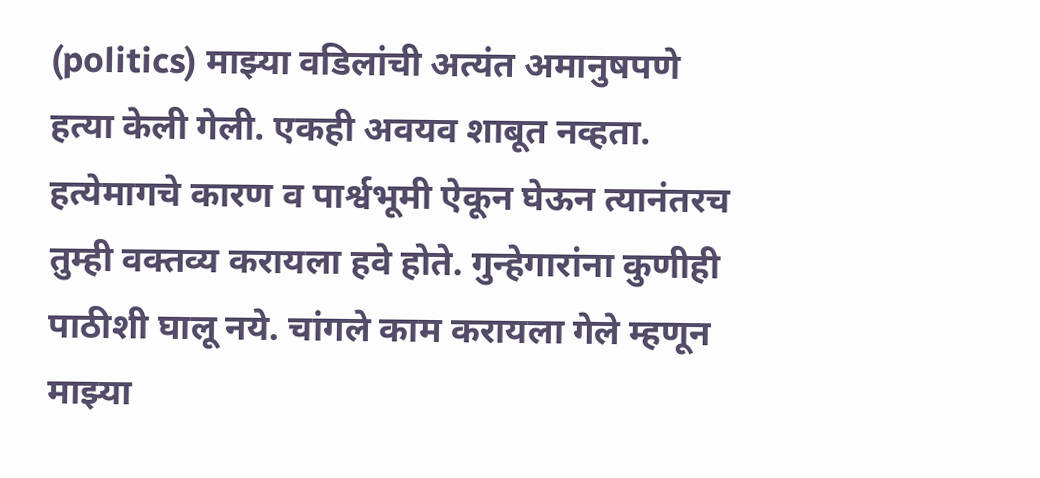(politics) माझ्या वडिलांची अत्यंत अमानुषपणे हत्या केली गेली. एकही अवयव शाबूत नव्हता. हत्येमागचे कारण व पार्श्वभूमी ऐकून घेऊन त्यानंतरच तुम्ही वक्तव्य करायला हवे होते. गुन्हेगारांना कुणीही पाठीशी घालू नये. चांगले काम करायला गेले म्हणून माझ्या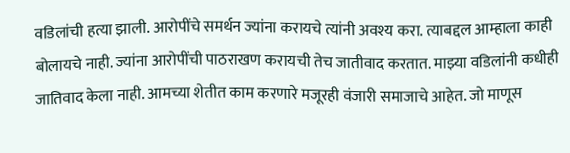वडिलांची हत्या झाली. आरोपींचे समर्थन ज्यांना करायचे त्यांनी अवश्य करा. त्याबद्दल आम्हाला काही बोलायचे नाही. ज्यांना आरोपींची पाठराखण करायची तेच जातीवाद करतात. माझ्या वडिलांनी कधीही जातिवाद केला नाही. आमच्या शेतीत काम करणारे मजूरही वंजारी समाजाचे आहेत. जो माणूस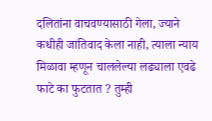दलितांना वाचवण्यासाठी गेला, ज्याने कधीही जातिवाद केला नाही, त्याला न्याय मिळावा म्हणून चाललेल्या लढ्याला एवढे फाटे का फुटतात ? तुम्ही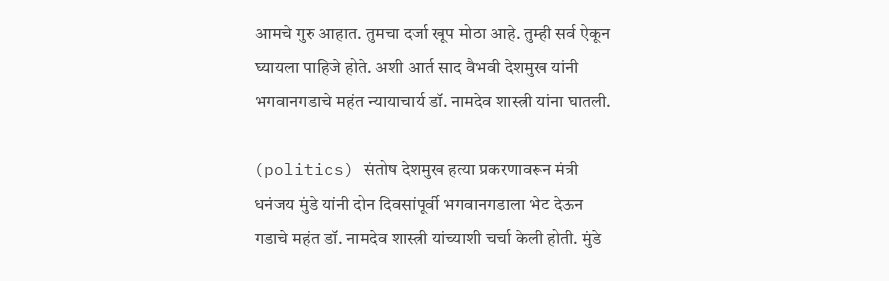आमचे गुरु आहात. तुमचा दर्जा खूप मोठा आहे. तुम्ही सर्व ऐकून घ्यायला पाहिजे होते. अशी आर्त साद वैभवी देशमुख यांनी भगवानगडाचे महंत न्यायाचार्य डॉ. नामदेव शास्त्री यांना घातली.

(politics) संतोष देशमुख हत्या प्रकरणावरून मंत्री धनंजय मुंडे यांनी दोन दिवसांपूर्वी भगवानगडाला भेट देऊन गडाचे महंत डॉ. नामदेव शास्त्री यांच्याशी चर्चा केली होती. मुंडे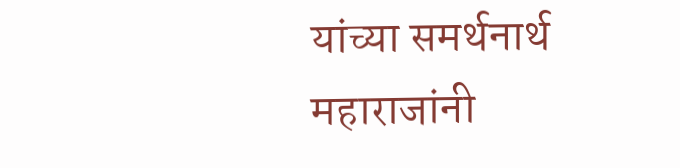यांच्या समर्थनार्थ महाराजांनी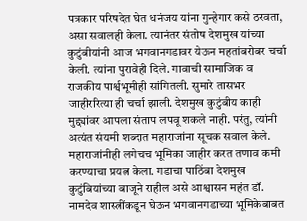पत्रकार परिषदेत घेत धनंजय यांना गुन्हेगार कसे ठरवता, असा सवालही केला. त्यानंतर संतोष देशमुख यांच्या कुटुंबीयांनी आज भगवानगडावर येऊन महतांबरोबर चर्चा केली. त्यांना पुरावेही दिले. गावाची सामाजिक व राजकीय पार्श्वभूमीही सांगितली. सुमारे तासभर जाहीररित्या ही चर्चा झाली. देशमुख कुटुंबीय काही मुद्द्यांवर आपला संताप लपवू शकले नाही. परंतु, त्यांनी अत्यंत संयमी शब्दात महाराजांना सूचक सवाल केले. महाराजांनीही लगेचच भूमिका जाहीर करत तणाव कमी करण्याचा प्रयत्न केला. गडाचा पाठिंबा देशमुख कुटुंबियांच्या बाजूने राहील असे आश्वासन महंत डॉ. नामदेव शास्त्रींकडून घेऊन भगवानगडाच्या भूमिकेबाबत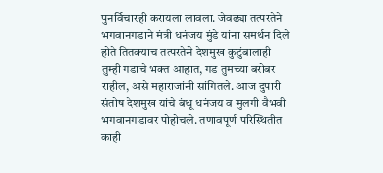पुनर्विचारही करायला लावला. जेवढ्या तत्परतेने भगवानगडाने मंत्री धनंजय मुंडे यांना समर्थन दिले होते तितक्याच तत्परतेने देशमुख कुटुंबालाही तुम्ही गडाचे भक्त आहात, गड तुमच्या बरोबर राहील, असे महाराजांनी सांगितले. आज दुपारी संतोष देशमुख यांचे बंधू धनंजय व मुलगी वैभवी भगवानगडावर पोहोचले. तणावपूर्ण परिस्थितीत काही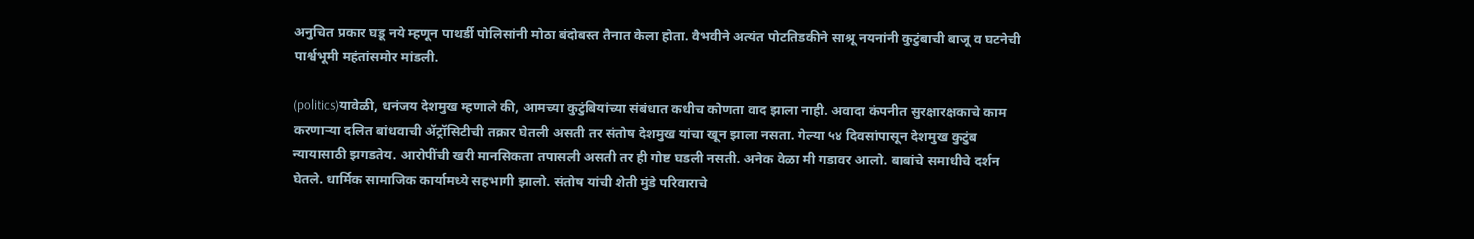अनुचित प्रकार घडू नये म्हणून पाथर्डी पोलिसांनी मोठा बंदोबस्त तैनात केला होता. वैभवीने अत्यंत पोटतिडकीने साश्रू नयनांनी कुटुंबाची बाजू व घटनेची पार्श्वभूमी महंतांसमोर मांडली.

(politics)यावेळी, धनंजय देशमुख म्हणाले की, आमच्या कुटुंबियांच्या संबंधात कधीच कोणता वाद झाला नाही. अवादा कंपनीत सुरक्षारक्षकाचे काम करणाऱ्या दलित बांधवाची ॲट्रॉसिटीची तक्रार घेतली असती तर संतोष देशमुख यांचा खून झाला नसता. गेल्या ५४ दिवसांपासून देशमुख कुटुंब न्यायासाठी झगडतेय. आरोपींची खरी मानसिकता तपासली असती तर ही गोष्ट घडली नसती. अनेक वेळा मी गडावर आलो. बाबांचे समाधीचे दर्शन घेतले. धार्मिक सामाजिक कार्यामध्ये सहभागी झालो. संतोष यांची शेती मुंडे परिवाराचे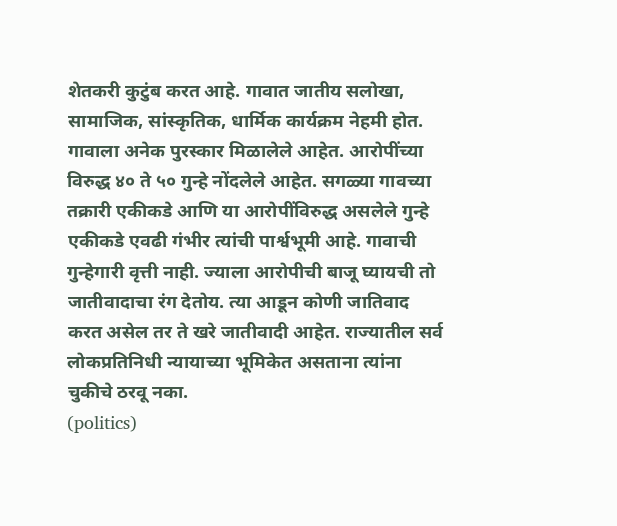शेतकरी कुटुंब करत आहे. गावात जातीय सलोखा, सामाजिक, सांस्कृतिक, धार्मिक कार्यक्रम नेहमी होत. गावाला अनेक पुरस्कार मिळालेले आहेत. आरोपींच्या विरुद्ध ४० ते ५० गुन्हे नोंदलेले आहेत. सगळ्या गावच्या तक्रारी एकीकडे आणि या आरोपींविरुद्ध असलेले गुन्हे एकीकडे एवढी गंभीर त्यांची पार्श्वभूमी आहे. गावाची गुन्हेगारी वृत्ती नाही. ज्याला आरोपीची बाजू घ्यायची तो जातीवादाचा रंग देतोय. त्या आडून कोणी जातिवाद करत असेल तर ते खरे जातीवादी आहेत. राज्यातील सर्व लोकप्रतिनिधी न्यायाच्या भूमिकेत असताना त्यांना चुकीचे ठरवू नका.
(politics)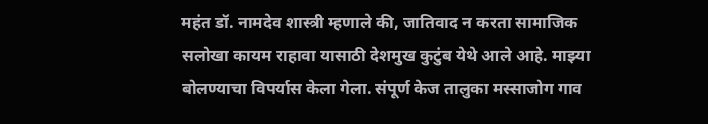महंत डॉ. नामदेव शास्त्री म्हणाले की, जातिवाद न करता सामाजिक सलोखा कायम राहावा यासाठी देशमुख कुटुंब येथे आले आहे. माझ्या बोलण्याचा विपर्यास केला गेला. संपूर्ण केज तालुका मस्साजोग गाव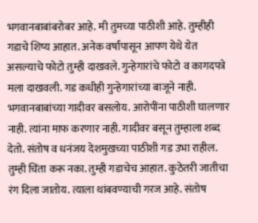भगवानबाबांबरोबर आहे. मी तुमच्या पाठीशी आहे. तुम्हीही गडाचे शिष्य आहात. अनेक वर्षांपासून आपण येथे येत असल्याचे फोटो तुम्ही दाखवले. गुन्हेगारांचे फोटो व कागदपत्रे मला दाखवली. गड कधीही गुन्हेगारांच्या बाजूने नाही. भगवानबाबांच्या गादीवर बसलोय. आरोपींना पाठीशी घालणार नाही. त्यांना माफ करणार नाही. गादीवर बसून तुम्हाला शब्द देतो. संतोष व धनंजय देशमुखच्या पाठीशी गड उभा राहील. तुम्ही चिंता करू नका. तुम्ही गडाचेच आहात. कुठेतरी जातीचा रंग दिला जातोय. त्याला थांबवण्याची गरज आहे. संतोष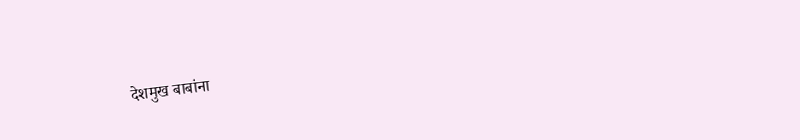देशमुख बाबांना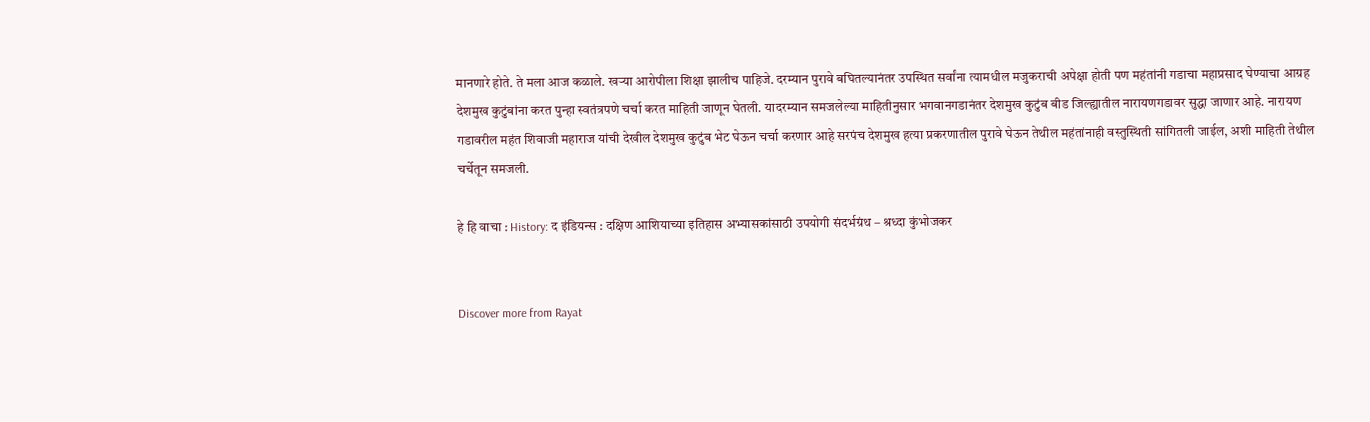मानणारे होते. ते मला आज कळाले. खऱ्या आरोपीला शिक्षा झालीच पाहिजे. दरम्यान पुरावे बघितल्यानंतर उपस्थित सर्वांना त्यामधील मजुकराची अपेक्षा होती पण महंतांनी गडाचा महाप्रसाद घेण्याचा आग्रह देशमुख कुटुंबांना करत पुन्हा स्वतंत्रपणे चर्चा करत माहिती जाणून घेतली. यादरम्यान समजलेल्या माहितीनुसार भगवानगडानंतर देशमुख कुटुंब बीड जिल्ह्यातील नारायणगडावर सुद्धा जाणार आहे. नारायण गडावरील महंत शिवाजी महाराज यांची देखील देशमुख कुटुंब भेट घेऊन चर्चा करणार आहे सरपंच देशमुख हत्या प्रकरणातील पुरावे घेऊन तेथील महंतांनाही वस्तुस्थिती सांगितली जाईल, अशी माहिती तेथील चर्चेतून समजली.

हे हि वाचा : History: द इंडियन्स : दक्षिण आशियाच्या इतिहास अभ्यासकांसाठी उपयोगी संदर्भग्रंथ – श्रध्दा कुंभोजकर


Discover more from Rayat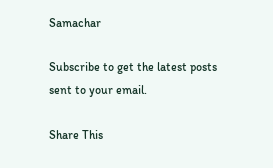Samachar

Subscribe to get the latest posts sent to your email.

Share This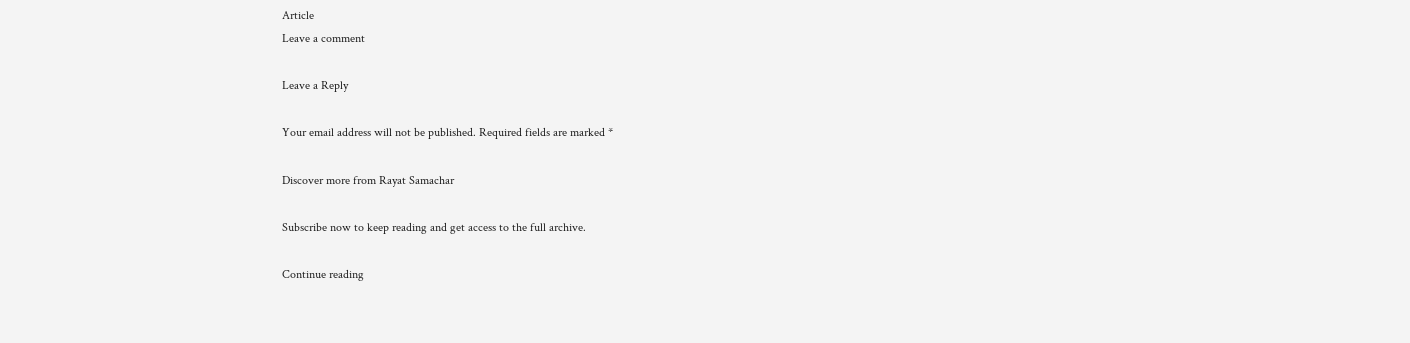Article
Leave a comment

Leave a Reply

Your email address will not be published. Required fields are marked *

Discover more from Rayat Samachar

Subscribe now to keep reading and get access to the full archive.

Continue reading